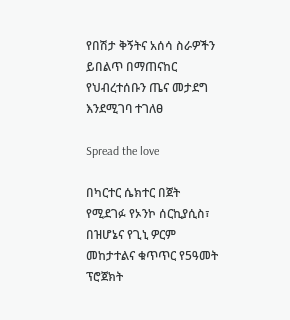የበሽታ ቅኝትና አሰሳ ስራዎችን ይበልጥ በማጠናከር የህብረተሰቡን ጤና መታደግ እንደሚገባ ተገለፀ

Spread the love

በካርተር ሴክተር በጀት የሚደገፉ የኦንኮ ሰርኪያሲስ፣ በዝሆኔና የጊኒ ዎርም መከታተልና ቁጥጥር የ5ዓመት ፕሮጀክት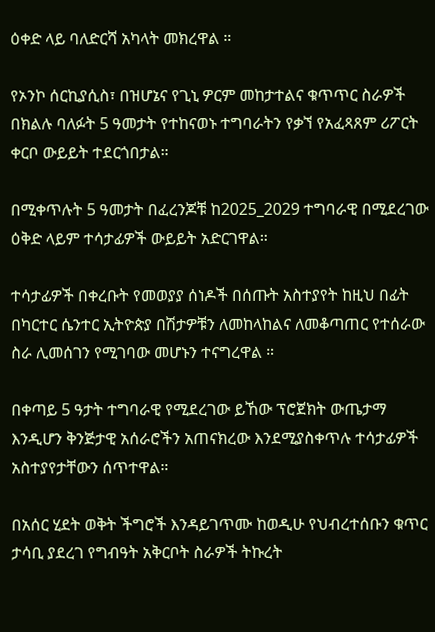ዕቀድ ላይ ባለድርሻ አካላት መክረዋል ።

የኦንኮ ሰርኪያሲስ፣ በዝሆኔና የጊኒ ዎርም መከታተልና ቁጥጥር ስራዎች በክልሉ ባለፉት 5 ዓመታት የተከናወኑ ተግባራትን የቃኘ የአፈጻጸም ሪፖርት ቀርቦ ውይይት ተደርጎበታል።

በሚቀጥሉት 5 ዓመታት በፈረንጆቹ ከ2025_2029 ተግባራዊ በሚደረገው ዕቅድ ላይም ተሳታፊዎች ውይይት አድርገዋል።

ተሳታፊዎች በቀረቡት የመወያያ ሰነዶች በሰጡት አስተያየት ከዚህ በፊት በካርተር ሴንተር ኢትዮጵያ በሽታዎቹን ለመከላከልና ለመቆጣጠር የተሰራው ስራ ሊመሰገን የሚገባው መሆኑን ተናግረዋል ።

በቀጣይ 5 ዓታት ተግባራዊ የሚደረገው ይኸው ፕሮጀክት ውጤታማ እንዲሆን ቅንጅታዊ አሰራሮችን አጠናክረው እንደሚያስቀጥሉ ተሳታፊዎች አስተያየታቸውን ሰጥተዋል።

በአሰር ሂደት ወቅት ችግሮች እንዳይገጥሙ ከወዲሁ የህብረተሰቡን ቁጥር ታሳቢ ያደረገ የግብዓት አቅርቦት ስራዎች ትኩረት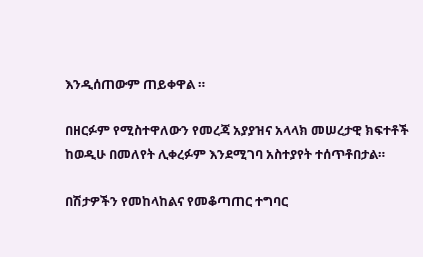እንዲሰጠውም ጠይቀዋል ።

በዘርፉም የሚስተዋለውን የመረጃ አያያዝና አላላክ መሠረታዊ ክፍተቶች ከወዲሁ በመለየት ሊቀረፉም እንደሚገባ አስተያየት ተሰጥቶበታል።

በሽታዎችን የመከላከልና የመቆጣጠር ተግባር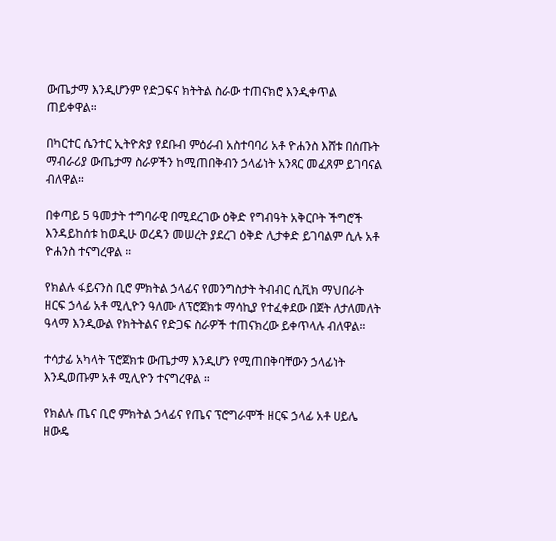ውጤታማ እንዲሆንም የድጋፍና ክትትል ስራው ተጠናክሮ እንዲቀጥል ጠይቀዋል።

በካርተር ሴንተር ኢትዮጵያ የደቡብ ምዕራብ አስተባባሪ አቶ ዮሐንስ እሸቱ በሰጡት ማብራሪያ ውጤታማ ስራዎችን ከሚጠበቅብን ኃላፊነት አንጻር መፈጸም ይገባናል ብለዋል።

በቀጣይ 5 ዓመታት ተግባራዊ በሚደረገው ዕቅድ የግብዓት አቅርቦት ችግሮች እንዳይከሰቱ ከወዲሁ ወረዳን መሠረት ያደረገ ዕቅድ ሊታቀድ ይገባልም ሲሉ አቶ ዮሐንስ ተናግረዋል ።

የክልሉ ፋይናንስ ቢሮ ምክትል ኃላፊና የመንግስታት ትብብር ሲቪክ ማህበራት ዘርፍ ኃላፊ አቶ ሚሊዮን ዓለሙ ለፕሮጀክቱ ማሳኪያ የተፈቀደው በጀት ለታለመለት ዓላማ እንዲውል የክትትልና የድጋፍ ስራዎች ተጠናክረው ይቀጥላሉ ብለዋል።

ተሳታፊ አካላት ፕሮጀክቱ ውጤታማ እንዲሆን የሚጠበቅባቸውን ኃላፊነት እንዲወጡም አቶ ሚሊዮን ተናግረዋል ።

የክልሉ ጤና ቢሮ ምክትል ኃላፊና የጤና ፕሮግራሞች ዘርፍ ኃላፊ አቶ ሀይሌ ዘውዴ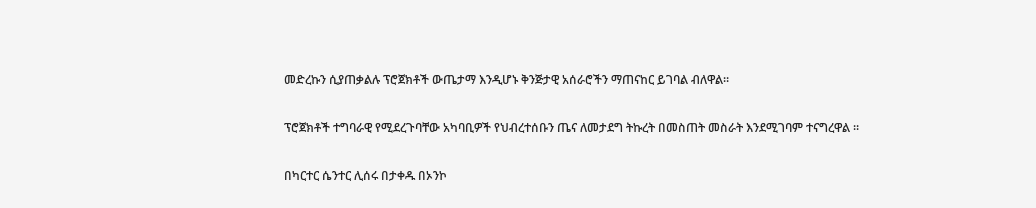መድረኩን ሲያጠቃልሉ ፕሮጀክቶች ውጤታማ እንዲሆኑ ቅንጅታዊ አሰራሮችን ማጠናከር ይገባል ብለዋል።

ፕሮጀክቶች ተግባራዊ የሚደረጉባቸው አካባቢዎች የህብረተሰቡን ጤና ለመታደግ ትኩረት በመስጠት መስራት እንደሚገባም ተናግረዋል ።

በካርተር ሴንተር ሊሰሩ በታቀዱ በኦንኮ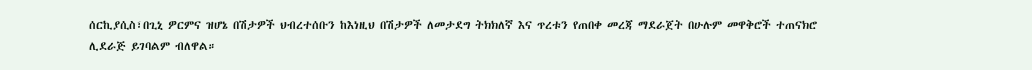ሰርኪያሲስ፣በጊኒ ዎርምና ዝሆኔ በሽታዎች ህብረተሰቡን ከእነዚህ በሽታዎች ለመታደግ ትክክለኛ እና ጥረቱን የጠበቀ መረጃ ማደራጀት በሁሉም መዋቅሮች ተጠናክሮ ሊደራጅ ይገባልም ብለዋል።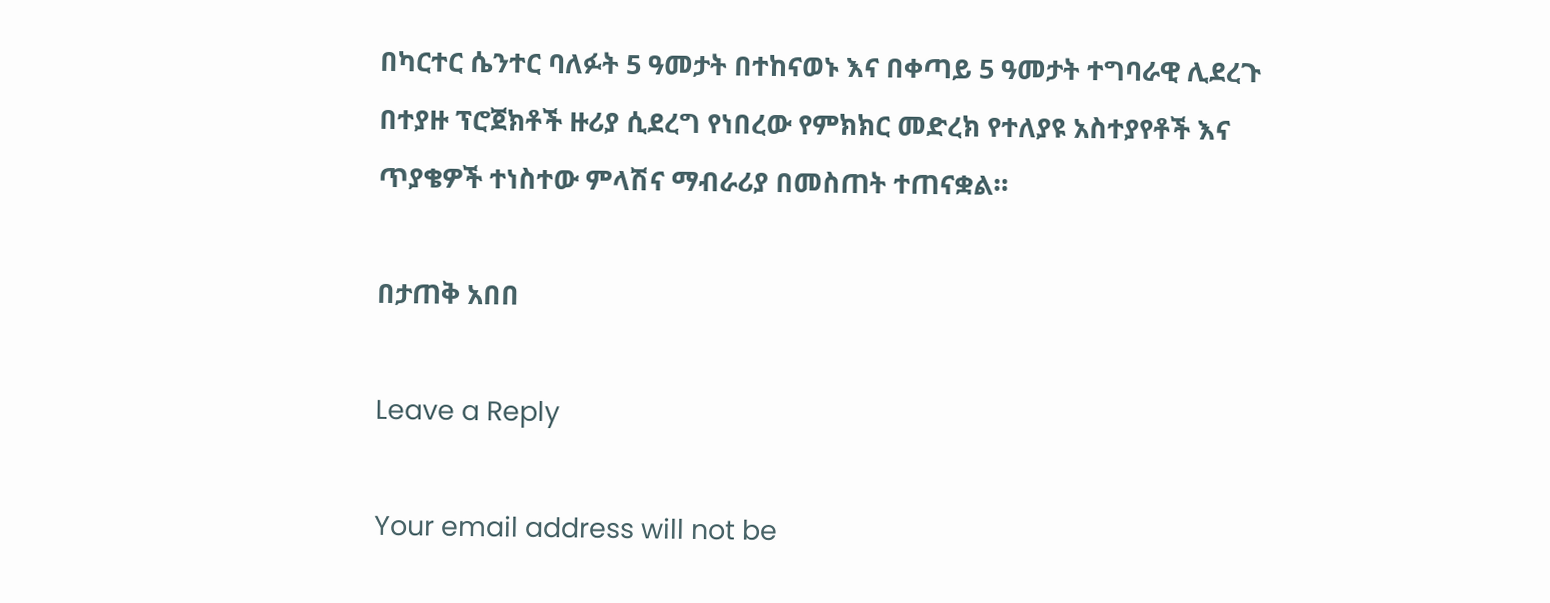በካርተር ሴንተር ባለፉት 5 ዓመታት በተከናወኑ እና በቀጣይ 5 ዓመታት ተግባራዊ ሊደረጉ በተያዙ ፕሮጀክቶች ዙሪያ ሲደረግ የነበረው የምክክር መድረክ የተለያዩ አስተያየቶች እና ጥያቄዎች ተነስተው ምላሽና ማብራሪያ በመስጠት ተጠናቋል።

በታጠቅ አበበ

Leave a Reply

Your email address will not be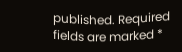published. Required fields are marked *